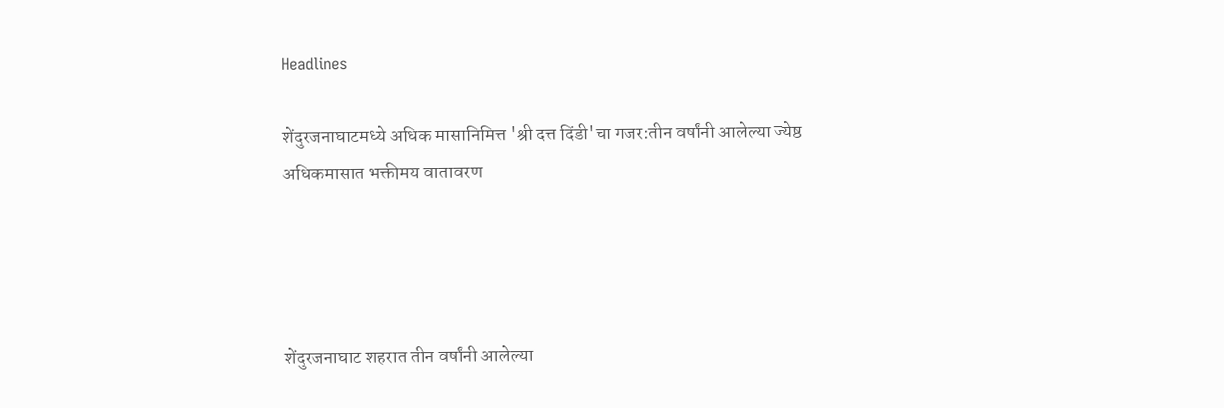Headlines

शेंदुरजनाघाटमध्ये अधिक मासानिमित्त 'श्री दत्त दिंडी'चा गजर:तीन वर्षांनी आलेल्या ज्येष्ठ अधिकमासात भक्तीमय वातावरण




शेंदुरजनाघाट शहरात तीन वर्षांनी आलेल्या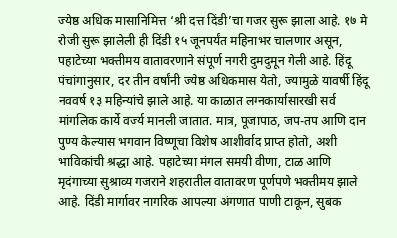ज्येष्ठ अधिक मासानिमित्त ‘श्री दत्त दिंडी’चा गजर सुरू झाला आहे. १७ मे रोजी सुरू झालेली ही दिंडी १५ जूनपर्यंत महिनाभर चालणार असून, पहाटेच्या भक्तीमय वातावरणाने संपूर्ण नगरी दुमदुमून गेली आहे. हिंदू पंचांगानुसार, दर तीन वर्षांनी ज्येष्ठ अधिकमास येतो, ज्यामुळे यावर्षी हिंदू नववर्ष १३ महिन्यांचे झाले आहे. या काळात लग्नकार्यासारखी सर्व मांगलिक कार्ये वर्ज्य मानली जातात. मात्र, पूजापाठ, जप-तप आणि दान पुण्य केल्यास भगवान विष्णूचा विशेष आशीर्वाद प्राप्त होतो, अशी भाविकांची श्रद्धा आहे. पहाटेच्या मंगल समयी वीणा, टाळ आणि मृदंगाच्या सुश्राव्य गजराने शहरातील वातावरण पूर्णपणे भक्तीमय झाले आहे. दिंडी मार्गावर नागरिक आपल्या अंगणात पाणी टाकून, सुबक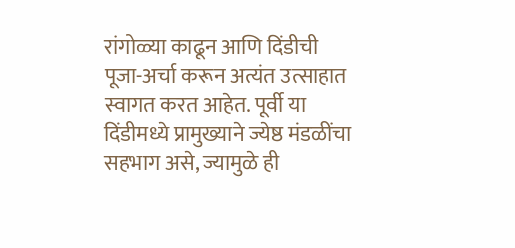रांगोळ्या काढून आणि दिंडीची पूजा-अर्चा करून अत्यंत उत्साहात स्वागत करत आहेत. पूर्वी या दिंडीमध्ये प्रामुख्याने ज्येष्ठ मंडळींचा सहभाग असे, ज्यामुळे ही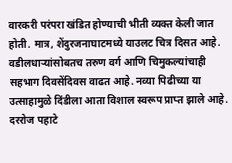वारकरी परंपरा खंडित होण्याची भीती व्यक्त केली जात होती. मात्र, शेंदुरजनाघाटमध्ये याउलट चित्र दिसत आहे. वडीलधाऱ्यांसोबतच तरुण वर्ग आणि चिमुकल्यांचाही सहभाग दिवसेंदिवस वाढत आहे. नव्या पिढीच्या या उत्साहामुळे दिंडीला आता विशाल स्वरूप प्राप्त झाले आहे. दररोज पहाटे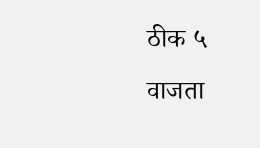ठीक ५ वाजता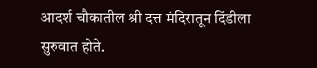आदर्श चौकातील श्री दत्त मंदिरातून दिंडीला सुरुवात होते.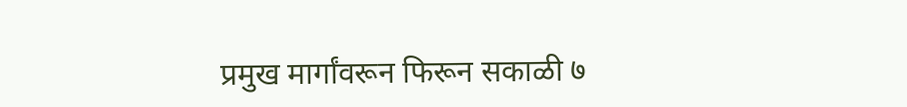प्रमुख मार्गांवरून फिरून सकाळी ७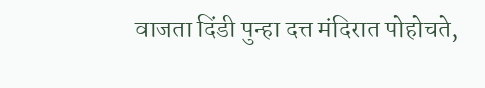वाजता दिंडी पुन्हा दत्त मंदिरात पोहोचते,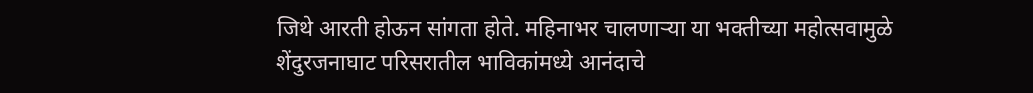जिथे आरती होऊन सांगता होते. महिनाभर चालणाऱ्या या भक्तीच्या महोत्सवामुळे शेंदुरजनाघाट परिसरातील भाविकांमध्ये आनंदाचे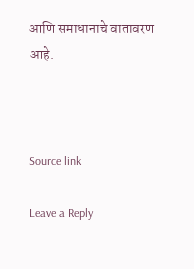आणि समाधानाचे वातावरण आहे.



Source link

Leave a Reply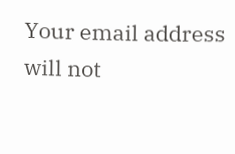Your email address will not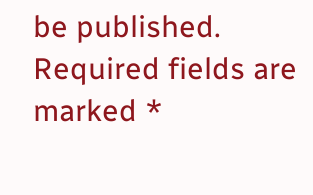be published. Required fields are marked *